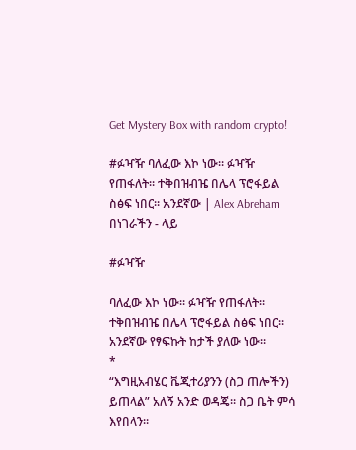Get Mystery Box with random crypto!

#ፉዣዥ ባለፈው እኮ ነው። ፉዣዥ የጠፋለት። ተቅበዝብዤ በሌላ ፕሮፋይል ስፅፍ ነበር። አንደኛው | Alex Abreham በነገራችን - ላይ

#ፉዣዥ

ባለፈው እኮ ነው። ፉዣዥ የጠፋለት። ተቅበዝብዤ በሌላ ፕሮፋይል ስፅፍ ነበር። አንደኛው የፃፍኩት ከታች ያለው ነው።
*
“እግዚአብሄር ቬጂተሪያንን (ስጋ ጠሎችን) ይጠላል” አለኝ አንድ ወዳጄ። ስጋ ቤት ምሳ እየበላን።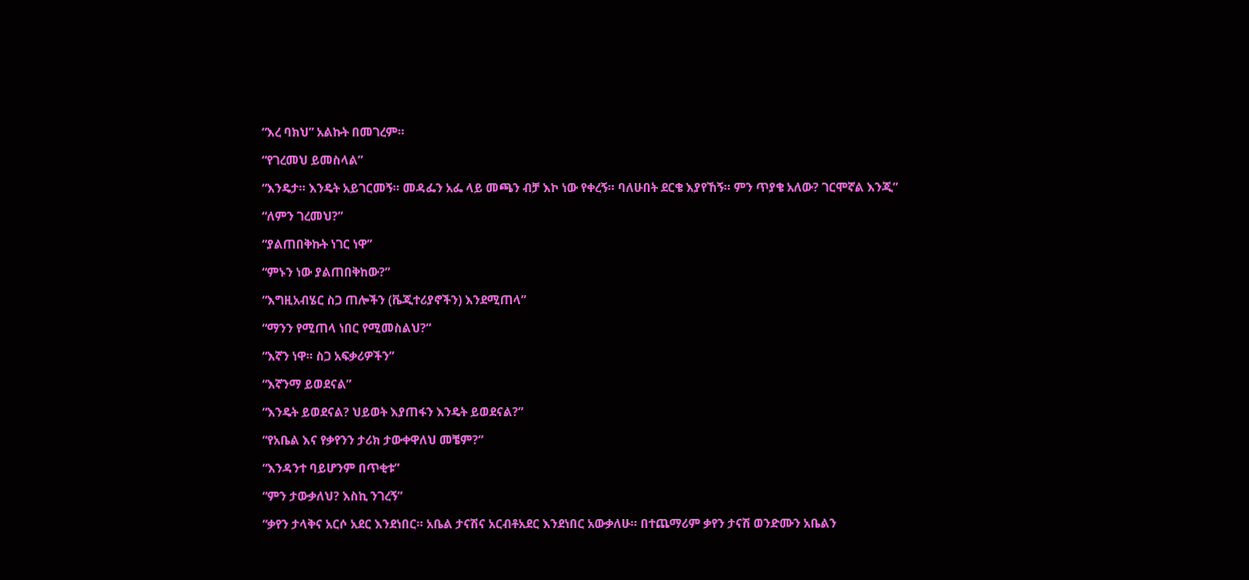“እረ ባክህ” አልኩት በመገረም።

“የገረመህ ይመስላል”

“እንዴታ። እንዴት አይገርመኝ። መዳፌን አፌ ላይ መጫን ብቻ እኮ ነው የቀረኝ። ባለሁበት ደርቄ እያየኸኝ። ምን ጥያቄ አለው? ገርሞኛል እንጂ”

“ለምን ገረመህ?”

“ያልጠበቅኩት ነገር ነዋ”

“ምኑን ነው ያልጠበቅከው?”

“እግዚአብሄር ስጋ ጠሎችን (ቬጂተሪያኖችን) እንደሚጠላ”

“ማንን የሚጠላ ነበር የሚመስልህ?”

“እኛን ነዋ። ስጋ አፍቃሪዎችን”

“እኛንማ ይወደናል”

“እንዴት ይወደናል? ህይወት እያጠፋን እንዴት ይወደናል?”

“የአቤል እና የቃየንን ታሪክ ታውቀዋለህ መቼም?”

“እንዳንተ ባይሆንም በጥቂቱ”

“ምን ታውቃለህ? እስኪ ንገረኝ”

“ቃየን ታላቅና አርሶ አደር እንደነበር። አቤል ታናሽና አርብቶአደር እንደነበር አውቃለሁ። በተጨማሪም ቃየን ታናሽ ወንድሙን አቤልን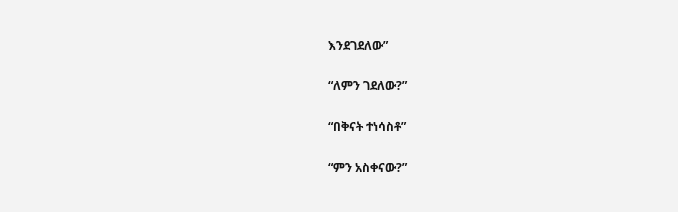እንደገደለው”

“ለምን ገደለው?”

“በቅናት ተነሳስቶ”

“ምን አስቀናው?”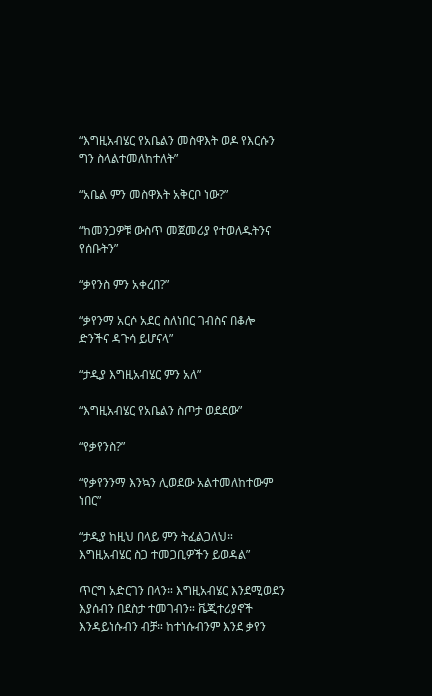“እግዚአብሄር የአቤልን መስዋእት ወዶ የእርሱን ግን ስላልተመለከተለት”

“አቤል ምን መስዋእት አቅርቦ ነው?”

“ከመንጋዎቹ ውስጥ መጀመሪያ የተወለዱትንና የሰቡትን”

“ቃየንስ ምን አቀረበ?”

“ቃየንማ አርሶ አደር ስለነበር ገብስና በቆሎ ድንችና ዳጉሳ ይሆናላ”

“ታዲያ እግዚአብሄር ምን አለ”

“እግዚአብሄር የአቤልን ስጦታ ወደደው”

“የቃየንስ?”

“የቃየንንማ እንኳን ሊወደው አልተመለከተውም ነበር”

“ታዲያ ከዚህ በላይ ምን ትፈልጋለህ። እግዚአብሄር ስጋ ተመጋቢዎችን ይወዳል”

ጥርግ አድርገን በላን። እግዚአብሄር እንደሚወደን እያሰብን በደስታ ተመገብን። ቬጂተሪያኖች እንዳይነሱብን ብቻ። ከተነሱብንም እንደ ቃየን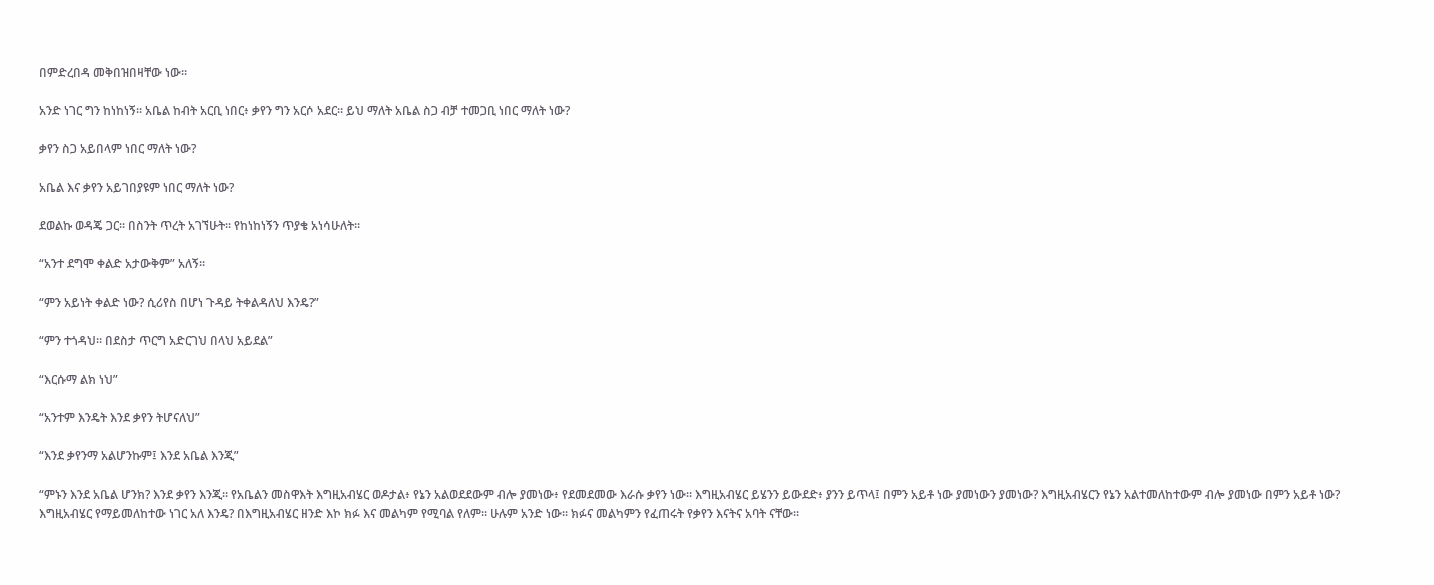በምድረበዳ መቅበዝበዛቸው ነው።

አንድ ነገር ግን ከነከነኝ። አቤል ከብት አርቢ ነበር፥ ቃየን ግን አርሶ አደር። ይህ ማለት አቤል ስጋ ብቻ ተመጋቢ ነበር ማለት ነው?

ቃየን ስጋ አይበላም ነበር ማለት ነው?

አቤል እና ቃየን አይገበያዩም ነበር ማለት ነው?

ደወልኩ ወዳጄ ጋር። በስንት ጥረት አገኘሁት። የከነከነኝን ጥያቄ አነሳሁለት።

“አንተ ደግሞ ቀልድ አታውቅም” አለኝ።

“ምን አይነት ቀልድ ነው? ሲሪየስ በሆነ ጉዳይ ትቀልዳለህ እንዴ?”

“ምን ተጎዳህ። በደስታ ጥርግ አድርገህ በላህ አይደል”

“እርሱማ ልክ ነህ”

“አንተም እንዴት እንደ ቃየን ትሆናለህ”

“እንደ ቃየንማ አልሆንኩም፤ እንደ አቤል እንጂ”

“ምኑን እንደ አቤል ሆንክ? እንደ ቃየን እንጂ። የአቤልን መስዋእት እግዚአብሄር ወዶታል፥ የኔን አልወደደውም ብሎ ያመነው፥ የደመደመው እራሱ ቃየን ነው። እግዚአብሄር ይሄንን ይውደድ፥ ያንን ይጥላ፤ በምን አይቶ ነው ያመነውን ያመነው? እግዚአብሄርን የኔን አልተመለከተውም ብሎ ያመነው በምን አይቶ ነው? እግዚአብሄር የማይመለከተው ነገር አለ እንዴ? በእግዚአብሄር ዘንድ እኮ ክፉ እና መልካም የሚባል የለም። ሁሉም አንድ ነው። ክፉና መልካምን የፈጠሩት የቃየን እናትና አባት ናቸው።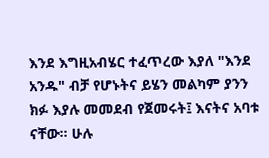እንደ እግዚአብሄር ተፈጥረው እያለ "እንደ አንዱ" ብቻ የሆኑትና ይሄን መልካም ያንን ክፉ እያሉ መመደብ የጀመሩት፤ እናትና አባቱ ናቸው። ሁሉ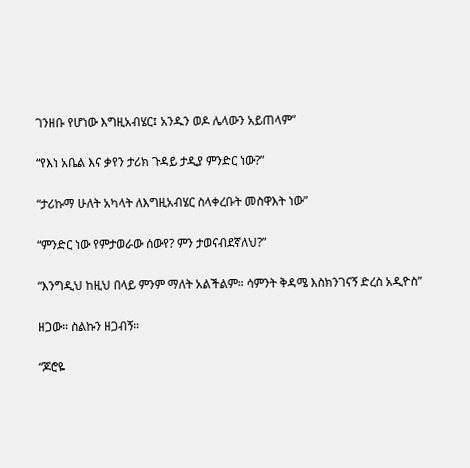ገንዘቡ የሆነው እግዚአብሄር፤ አንዱን ወዶ ሌላውን አይጠላም”

“የእነ አቤል እና ቃየን ታሪክ ጉዳይ ታዲያ ምንድር ነው?”

“ታሪኩማ ሁለት አካላት ለእግዚአብሄር ስላቀረቡት መስዋእት ነው”

“ምንድር ነው የምታወራው ሰውየ? ምን ታወናብደኛለህ?”

“እንግዲህ ከዚህ በላይ ምንም ማለት አልችልም። ሳምንት ቅዳሜ እስክንገናኝ ድረስ አዲዮስ”

ዘጋው። ስልኩን ዘጋብኝ።

“ጆሮዬ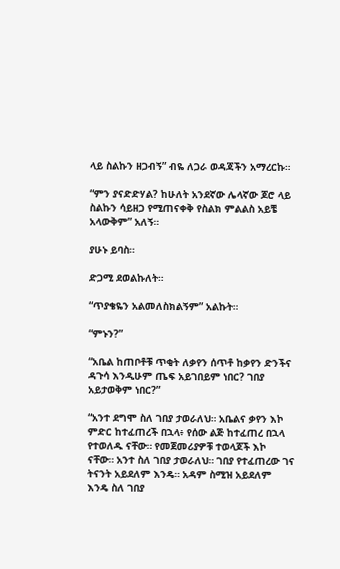ላይ ስልኩን ዘጋብኝ” ብዬ ለጋራ ወዳጃችን አማረርኩ።

“ምን ያናድድሃል? ከሁለት አንደኛው ሌላኛው ጆሮ ላይ ስልኩን ሳይዘጋ የሚጠናቀቅ የስልክ ምልልስ አይቼ አላውቅም” አለኝ።

ያሁኑ ይባስ።

ድጋሚ ደወልኩለት።

“ጥያቄዬን አልመለስክልኝም” አልኩት።

“ምኑን?”

“አቤል ከጠቦቶቹ ጥቂት ለቃየን ሰጥቶ ከቃየን ድንችና ዳጉሳ እንዲሁም ጤፍ አይገበይም ነበር? ገበያ አይታወቅም ነበር?”

“አንተ ደግሞ ስለ ገበያ ታወራለህ። አቤልና ቃየን እኮ ምድር ከተፈጠረች በኋላ፥ የሰው ልጅ ከተፈጠረ በኋላ የተወለዱ ናቸው። የመጀመሪያዎቹ ተወላጆች እኮ ናቸው። አንተ ስለ ገበያ ታወራለህ። ገበያ የተፈጠረው ገና ትናንት አይደለም እንዴ። አዳም ስሚዝ አይደለም እንዴ ስለ ገበያ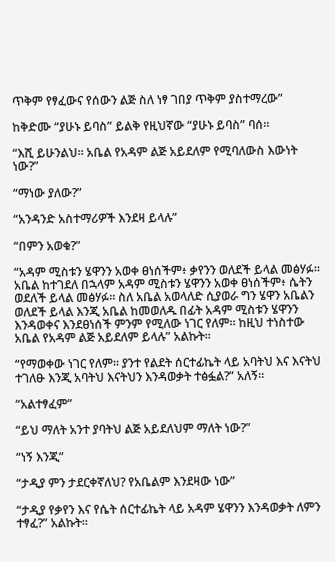ጥቅም የፃፈውና የሰውን ልጅ ስለ ነፃ ገበያ ጥቅም ያስተማረው”

ከቅድሙ “ያሁኑ ይባስ” ይልቅ የዚህኛው “ያሁኑ ይባስ” ባሰ።

“እሺ ይሁንልህ። አቤል የአዳም ልጅ አይደለም የሚባለውስ እውነት ነው?”

“ማነው ያለው?”

“አንዳንድ አስተማሪዎች እንደዛ ይላሉ”

“በምን አወቁ?”

“አዳም ሚስቱን ሄዋንን አወቀ ፀነሰችም፥ ቃየንን ወለደች ይላል መፅሃፉ። አቤል ከተገደለ በኋላም አዳም ሚስቱን ሄዋንን አወቀ ፀነሰችም፥ ሴትን ወደለች ይላል መፅሃፉ። ስለ አቤል አወላለድ ሲያወራ ግን ሄዋን አቤልን ወለደች ይላል እንጂ አቤል ከመወለዱ በፊት አዳም ሚስቱን ሄዋንን እንዳወቀና እንደፀነሰች ምንም የሚለው ነገር የለም። ከዚህ ተነስተው አቤል የአዳም ልጅ አይደለም ይላሉ” አልኩት።

“የማወቀው ነገር የለም። ያንተ የልደት ሰርተፊኬት ላይ አባትህ እና እናትህ ተገለፁ እንጂ አባትህ እናትህን እንዳወቃት ተፅፏል?” አለኝ።

“አልተፃፈም”

“ይህ ማለት አንተ ያባትህ ልጅ አይደለህም ማለት ነው?”

“ነኝ እንጂ”

“ታዲያ ምን ታደርቀኛለህ? የአቤልም እንደዛው ነው”

“ታዲያ የቃየን እና የሴት ሰርተፊኬት ላይ አዳም ሄዋንን እንዳወቃት ለምን ተፃፈ?” አልኩት።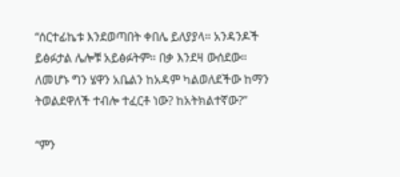“ሰርተፊኬቱ እንደወጣበት ቀበሌ ይለያያላ። አንዳንዶች ይፅፉታል ሌሎቹ አይፅፉትም። በቃ እንደዛ ውሰደው። ለመሆኑ ግን ሄዋን አቤልን ከአዳም ካልወለደችው ከማን ትወልደዋለች ተብሎ ተፈርቶ ነው? ከአትክልተኛው?”

“ምን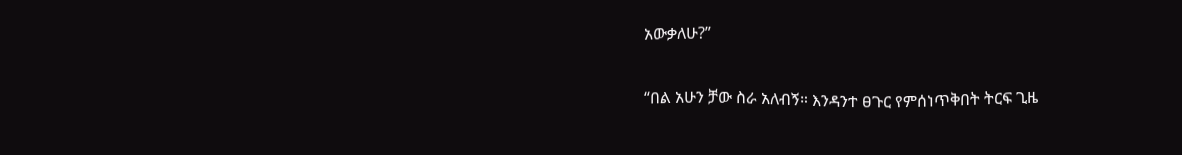አውቃለሁ?”

“በል አሁን ቻው ስራ አለብኝ። እንዳንተ ፀጉር የምሰነጥቅበት ትርፍ ጊዜ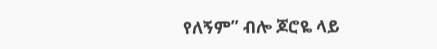የለኝም” ብሎ ጆሮዬ ላይ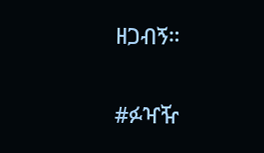ዘጋብኝ።

#ፉዣዥ